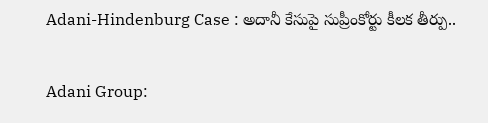Adani-Hindenburg Case : అదానీ కేసుపై సుప్రీంకోర్టు కీలక తీర్పు..

Adani Group: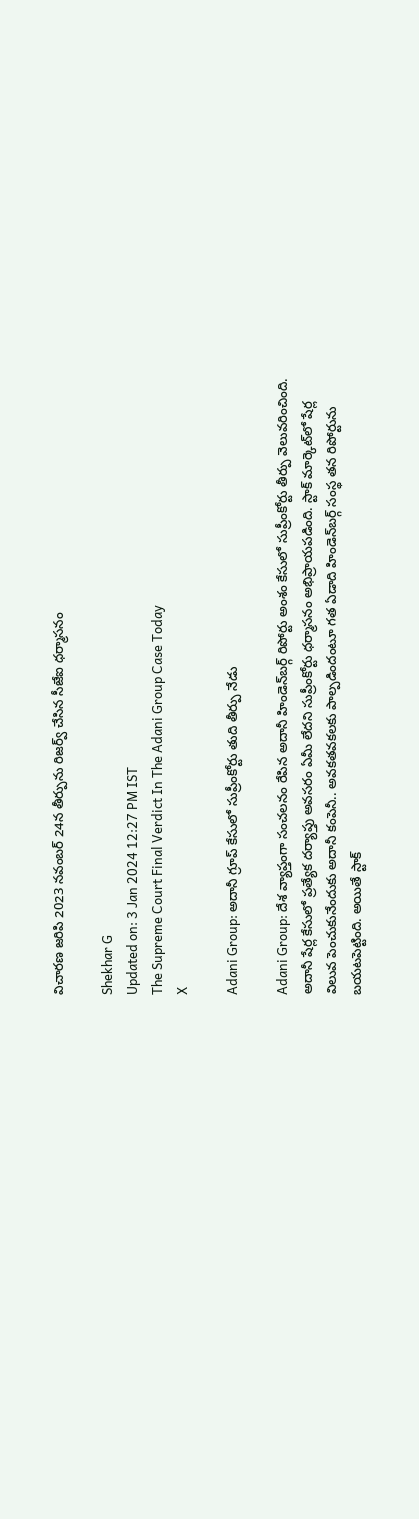విచారణ జరిపి 2023 నవంబర్ 24న తీర్పును రిజర్వ్ చేసిన సీజేఐ ధర్మాసనం

Shekhar G
Updated on: 3 Jan 2024 12:27 PM IST
The Supreme Court Final Verdict In The Adani Group Case Today
X

Adani Group: అదానీ గ్రూప్‌ కేసులో సుప్రీంకోర్టు తుది తీర్పు నేడు

Adani Group: దేశ వ్యాప్తంగా సంచలనం రేపిన అదానీ హిండెన్‌బర్గ్ రిపోర్టు అంశం కేసులో సుప్రీంకోర్టు తీర్పు వెలువరించింది. అదానీ షేర్ల కేసులో ప్రత్యేక దర్యాప్తు అవసరం ఏమీ లేదని సుప్రీంకోర్టు ధర్మాసనం అభిప్రాయపడింది. స్టాక్ మార్కెట్‌లో షేర్ల విలువ పెంచుకునేందుకు అదానీ కంపెనీ.. అవకతవకలకు పాల్పడిందంటూ గత ఏడాది హిండెన్‌బర్గ్ సంస్థ తన రిపోర్టును బయటపెట్టింది. అయితే స్టాక్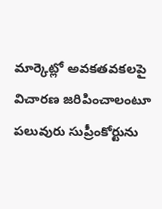మార్కెట్లో అవకతవకలపై విచారణ జరిపించాలంటూ పలువురు సుప్రీంకోర్టును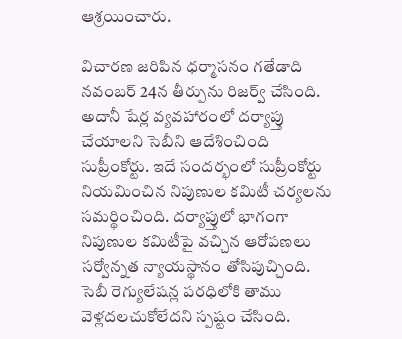ఆశ్రయించారు.

విచారణ జరిపిన ధర్మాసనం గతేడాది నవంబర్ 24న తీర్పును రిజర్వ్ చేసింది. అదానీ షేర్ల వ్యవహారంలో దర్యాప్తు చేయాలని సెబీని ఆదేశించింది సుప్రీంకోర్టు. ఇదే సందర్భంలో సుప్రీంకోర్టు నియమించిన నిపుణుల కమిటీ చర్యలను సమర్థించింది. దర్యాప్తులో భాగంగా నిపుణుల కమిటీపై వచ్చిన ఆరోపణలు సర్వోన్నత న్యాయస్థానం తోసిపుచ్చింది. సెబీ రెగ్యులేషన్ల పరధిలోకి తాము వెళ్లదలచుకోలేదని స్పష్టం చేసింది.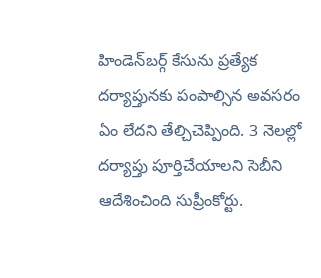హిండెన్‌బర్గ్ కేసును ప్రత్యేక దర్యాప్తునకు పంపాల్సిన అవసరం ఏం లేదని తేల్చిచెప్పింది. 3 నెలల్లో దర్యాప్తు పూర్తిచేయాలని సెబీని ఆదేశించింది సుప్రీంకోర్టు.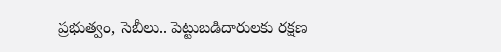ప్రభుత్వం, సెబీలు.. పెట్టుబడిదారులకు రక్షణ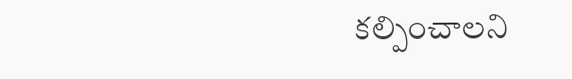కల్పించాలని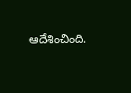ఆదేశించింది.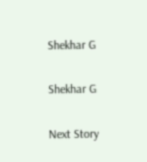Shekhar G

Shekhar G

Next Story